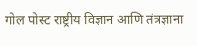गोल पोस्ट राष्ट्रीय विज्ञान आणि तंत्रज्ञाना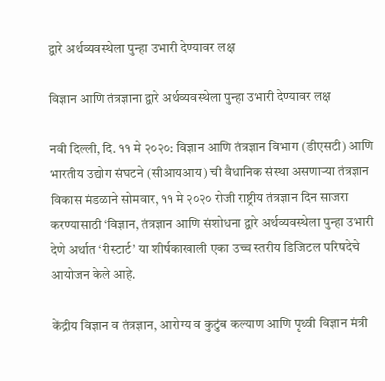द्वारे अर्थव्यवस्थेला पुन्हा उभारी देण्यावर लक्ष

विज्ञान आणि तंत्रज्ञाना द्वारे अर्थव्यवस्थेला पुन्हा उभारी देण्यावर लक्ष

नवी दिल्ली, दि. ११ मे २०२०: विज्ञान आणि तंत्रज्ञान विभाग (डीएसटी) आणि भारतीय उद्योग संघटने (सीआयआय) ची वैधानिक संस्था असणाऱ्या तंत्रज्ञान विकास मंडळाने सोमवार, ११ मे २०२० रोजी राष्ट्रीय तंत्रज्ञान दिन साजरा करण्यासाठी ‘विज्ञान, तंत्रज्ञान आणि संशोधना द्वारे अर्थव्यवस्थेला पुन्हा उभारी देणे अर्थात ‘रीस्टार्ट’ या शीर्षकाखाली एका उच्च स्तरीय डिजिटल परिषदेचे आयोजन केले आहे.

केंद्रीय विज्ञान व तंत्रज्ञान, आरोग्य व कुटुंब कल्याण आणि पृथ्वी विज्ञान मंत्री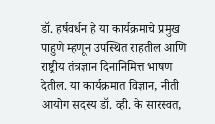डॉ. हर्षवर्धन हे या कार्यक्रमाचे प्रमुख पाहुणे म्हणून उपस्थित राहतील आणि राष्ट्रीय तंत्रज्ञान दिनानिमित्त भाषण देतील. या कार्यक्रमात विज्ञान, नीती आयोग सदस्य डॉ. व्ही. के सारस्वत,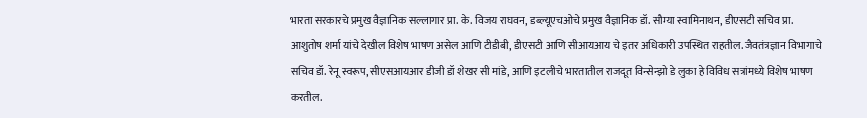भारता सरकारचे प्रमुख वैज्ञानिक सल्लागार प्रा. के. विजय राघवन, डब्ल्यूएचओचे प्रमुख वैज्ञानिक डॉ. सौम्या स्वामिनाथन, डीएसटी सचिव प्रा. आशुतोष शर्मा यांचे देखील विशेष भाषण असेल आणि टीडीबी, डीएसटी आणि सीआयआय चे इतर अधिकारी उपस्थित राहतील. जैवतंत्रज्ञान विभागाचे सचिव डॉ. रेनू स्वरूप, सीएसआयआर डीजी डॉ शेखर सी मांडे, आणि इटलीचे भारतातील राजदूत विन्सेन्झो डे लुका हे विविध सत्रांमध्ये विशेष भाषण करतील.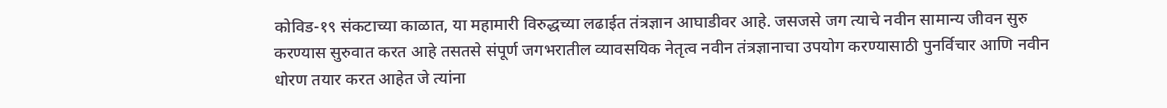कोविड-१९ संकटाच्या काळात, या महामारी विरुद्धच्या लढाईत तंत्रज्ञान आघाडीवर आहे. जसजसे जग त्याचे नवीन सामान्य जीवन सुरु करण्यास सुरुवात करत आहे तसतसे संपूर्ण जगभरातील व्यावसयिक नेतृत्व नवीन तंत्रज्ञानाचा उपयोग करण्यासाठी पुनर्विचार आणि नवीन धोरण तयार करत आहेत जे त्यांना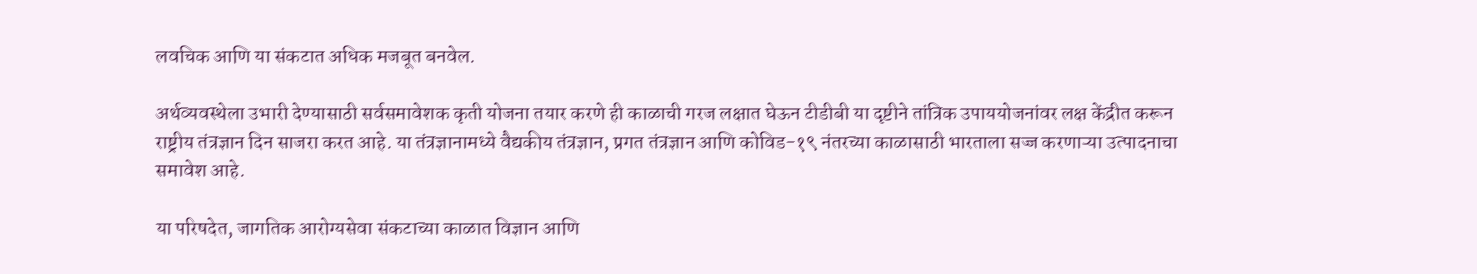लवचिक आणि या संकटात अधिक मजबूत बनवेल.

अर्थव्यवस्थेला उभारी देण्यासाठी सर्वसमावेशक कृती योजना तयार करणे ही काळाची गरज लक्षात घेऊन टीडीबी या दृष्टीने तांत्रिक उपाययोजनांवर लक्ष केंद्रीत करून राष्ट्रीय तंत्रज्ञान दिन साजरा करत आहे. या तंत्रज्ञानामध्ये वैद्यकीय तंत्रज्ञान, प्रगत तंत्रज्ञान आणि कोविड-१९ नंतरच्या काळासाठी भारताला सज्ज करणाऱ्या उत्पादनाचा समावेश आहे.

या परिषदेत, जागतिक आरोग्यसेवा संकटाच्या काळात विज्ञान आणि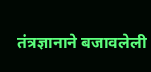तंत्रज्ञानाने बजावलेली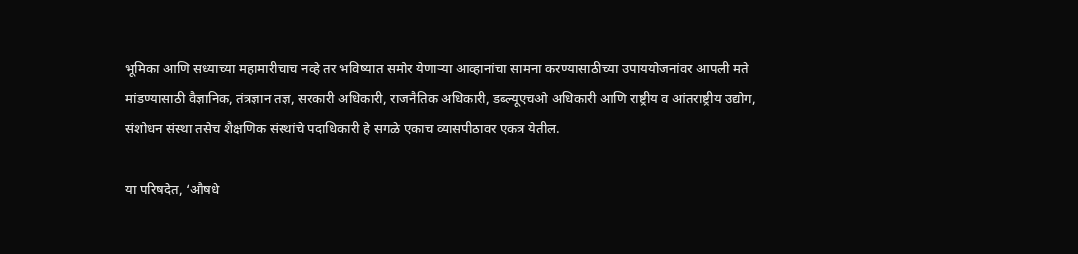भूमिका आणि सध्याच्या महामारीचाच नव्हे तर भविष्यात समोर येणाऱ्या आव्हानांचा सामना करण्यासाठीच्या उपाययोजनांवर आपली मते मांडण्यासाठी वैज्ञानिक, तंत्रज्ञान तज्ञ, सरकारी अधिकारी, राजनैतिक अधिकारी, डब्ल्यूएचओ अधिकारी आणि राष्ट्रीय व आंतराष्ट्रीय उद्योग, संशोधन संस्था तसेच शैक्षणिक संस्थांचे पदाधिकारी हे सगळे एकाच व्यासपीठावर एकत्र येतील.

या परिषदेत, ‘औषधे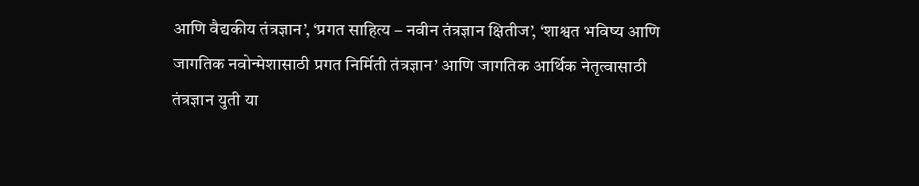आणि वैद्यकीय तंत्रज्ञान’, ‘प्रगत साहित्य – नवीन तंत्रज्ञान क्षितीज’, ‘शाश्वत भविष्य आणि जागतिक नवोन्मेशासाठी प्रगत निर्मिती तंत्रज्ञान’ आणि जागतिक आर्थिक नेतृत्वासाठी तंत्रज्ञान युती या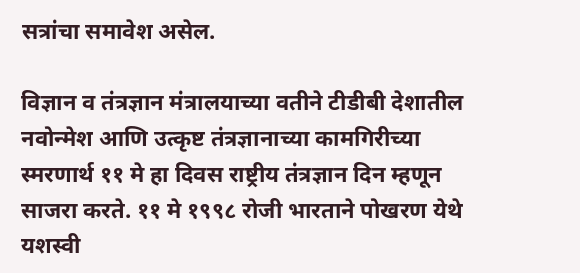सत्रांचा समावेश असेल.

विज्ञान व तंत्रज्ञान मंत्रालयाच्या वतीने टीडीबी देशातील नवोन्मेश आणि उत्कृष्ट तंत्रज्ञानाच्या कामगिरीच्या स्मरणार्थ ११ मे हा दिवस राष्ट्रीय तंत्रज्ञान दिन म्हणून साजरा करते. ११ मे १९९८ रोजी भारताने पोखरण येथे यशस्वी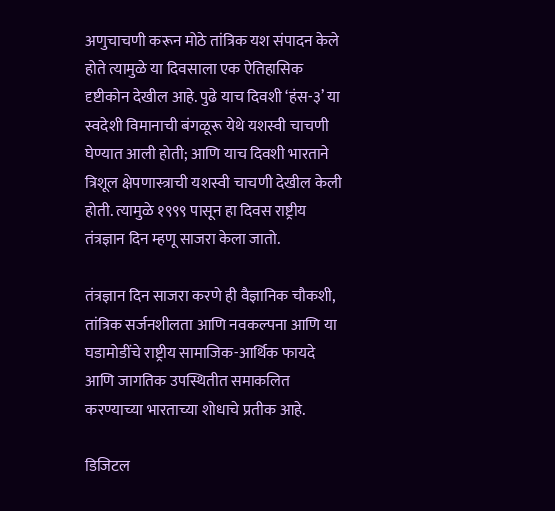अणुचाचणी करून मोठे तांत्रिक यश संपादन केले होते त्यामुळे या दिवसाला एक ऐतिहासिक दृष्टीकोन देखील आहे. पुढे याच दिवशी ‘हंस-३’ या स्वदेशी विमानाची बंगळूरू येथे यशस्वी चाचणी घेण्यात आली होती; आणि याच दिवशी भारताने त्रिशूल क्षेपणास्त्राची यशस्वी चाचणी देखील केली होती. त्यामुळे १९९९ पासून हा दिवस राष्ट्रीय तंत्रज्ञान दिन म्हणू साजरा केला जातो.

तंत्रज्ञान दिन साजरा करणे ही वैज्ञानिक चौकशी, तांत्रिक सर्जनशीलता आणि नवकल्पना आणि या घडामोडींचे राष्ट्रीय सामाजिक-आर्थिक फायदे आणि जागतिक उपस्थितीत समाकलित करण्याच्या भारताच्या शोधाचे प्रतीक आहे.

डिजिटल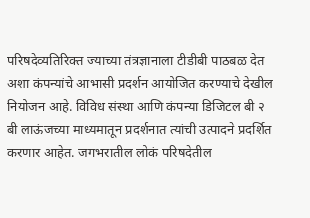परिषदेव्यतिरिक्त ज्याच्या तंत्रज्ञानाला टीडीबी पाठबळ देत अशा कंपन्यांचे आभासी प्रदर्शन आयोजित करण्याचे देखील नियोजन आहे. विविध संस्था आणि कंपन्या डिजिटल बी २ बी लाऊंजच्या माध्यमातून प्रदर्शनात त्यांची उत्पादने प्रदर्शित करणार आहेत. जगभरातील लोकं परिषदेतील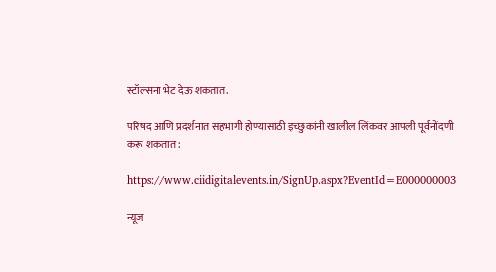स्टॉल्सना भेट देऊ शकतात.

परिषद आणि प्रदर्शनात सहभागी होण्यासाठी इच्छुकांनी खालील लिंकवर आपली पूर्वनोंदणी करू शकतात :

https://www.ciidigitalevents.in/SignUp.aspx?EventId=E000000003

न्यूज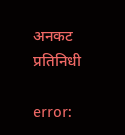अनकट प्रतिनिधी

error: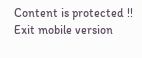Content is protected !!
Exit mobile version